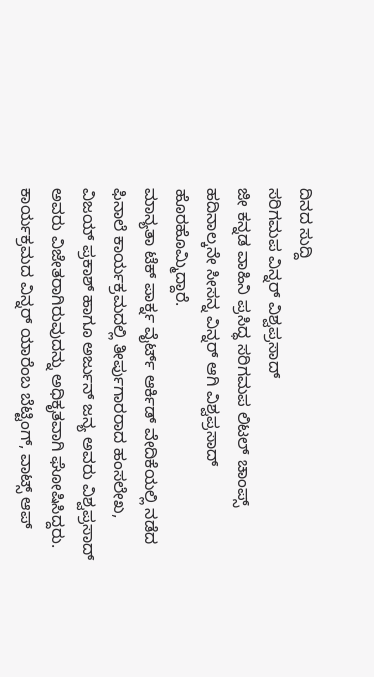ದಿನದ ಸುದ್ದಿ
ಸರಿಗಮಪ ವಿನ್ನರ್ ವಿಶ್ವಪ್ರಸಾದ್
ಜೀ ಕನ್ನಡ ವಾಹಿನಿ ಪ್ರಸಿದ್ಧ ಸರಿಗಮಪ ಲಿಟಲ್ ಚಾಂಪ್ಸ್ ಹದಿನಾಲ್ಕನೇ ಸೀಸನ್ನ ವಿನ್ನರ್ ಆಗಿ ವಿಶ್ವಪ್ರಸಾದ್ ಹೊರಹೊಮ್ಮಿದ್ದಾರೆ.
ಮಾನ್ಯತಾ ಟೆಕ್ ಪಾರ್ಕ್ನ ವೈರ್ಟ್ ಆರ್ಕಿಡ್ ವೇದಿಕೆಯಲ್ಲಿ ನಡೆದ ಫಿನಾಲೆ ಕಾರ್ಯಕ್ರಮದಲ್ಲಿ ತೀರ್ಪುಗಾರರಾದ ಹಂಸಲೇಖ, ವಿಜಯ್ ಪ್ರಕಾಶ್ ಹಾಗೂ ಅರ್ಜುನ್ ಜನ್ಯ ಅವರು ವಿಶ್ವಪ್ರಸಾದ್ ಅವರು ವಿಜೇತರಾಗಿರುವುದನ್ನು ಅಧಿಕೃತವಾಗಿ ಘೋಷಿಸಿದ್ದರು.
ಕಾರ್ಯಕ್ರಮದ ವಿನ್ನರ್ ಯಾರೆಂಬ ಬೆಟ್ಟಿಂಗ್, ವಾಟ್ಸ್ ಆಪ್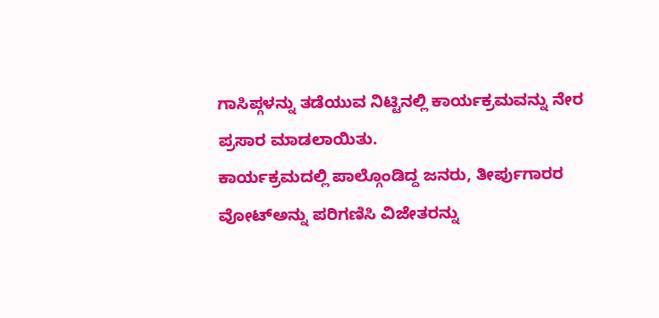ಗಾಸಿಪ್ಗಳನ್ನು ತಡೆಯುವ ನಿಟ್ಟಿನಲ್ಲಿ ಕಾರ್ಯಕ್ರಮವನ್ನು ನೇರ ಪ್ರಸಾರ ಮಾಡಲಾಯಿತು.
ಕಾರ್ಯಕ್ರಮದಲ್ಲಿ ಪಾಲ್ಗೊಂಡಿದ್ದ ಜನರು, ತೀರ್ಪುಗಾರರ ವೋಟ್ಅನ್ನು ಪರಿಗಣಿಸಿ ವಿಜೇತರನ್ನು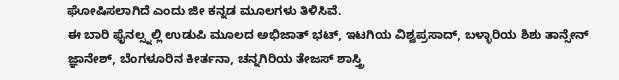ಘೋಷಿಸಲಾಗಿದೆ ಎಂದು ಜೀ ಕನ್ನಡ ಮೂಲಗಳು ತಿಳಿಸಿವೆ.
ಈ ಬಾರಿ ಫೈನಲ್ಸ್ನಲ್ಲಿ ಉಡುಪಿ ಮೂಲದ ಅಭಿಜಾತ್ ಭಟ್, ಇಟಗಿಯ ವಿಶ್ವಪ್ರಸಾದ್, ಬಳ್ಳಾರಿಯ ಶಿಶು ತಾನ್ಸೇನ್ ಜ್ಞಾನೇಶ್, ಬೆಂಗಳೂರಿನ ಕೀರ್ತನಾ, ಚನ್ನಗಿರಿಯ ತೇಜಸ್ ಶಾಸ್ತ್ರಿ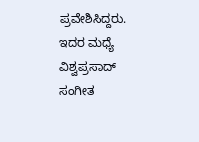ಪ್ರವೇಶಿಸಿದ್ದರು. ಇದರ ಮಧ್ಯೆ ವಿಶ್ವಪ್ರಸಾದ್ ಸಂಗೀತ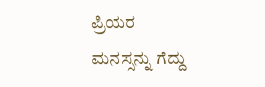ಪ್ರಿಯರ ಮನಸ್ಸನ್ನು ಗೆದ್ದು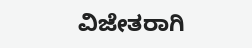ವಿಜೇತರಾಗಿ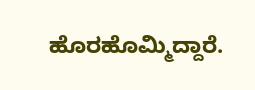ಹೊರಹೊಮ್ಮಿದ್ದಾರೆ.